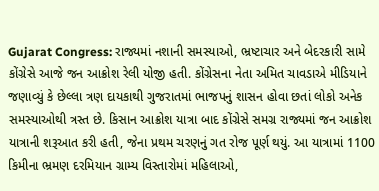Gujarat Congress: રાજ્યમાં નશાની સમસ્યાઓ, ભ્રષ્ટાચાર અને બેદરકારી સામે કોંગ્રેસે આજે જન આક્રોશ રેલી યોજી હતી. કોંગ્રેસના નેતા અમિત ચાવડાએ મીડિયાને જણાવ્યું કે છેલ્લા ત્રણ દાયકાથી ગુજરાતમાં ભાજપનું શાસન હોવા છતાં લોકો અનેક સમસ્યાઓથી ત્રસ્ત છે. કિસાન આક્રોશ યાત્રા બાદ કોંગ્રેસે સમગ્ર રાજ્યમાં જન આક્રોશ યાત્રાની શરૂઆત કરી હતી, જેના પ્રથમ ચરણનું ગત રોજ પૂર્ણ થયું. આ યાત્રામાં 1100 કિમીના ભ્રમણ દરમિયાન ગ્રામ્ય વિસ્તારોમાં મહિલાઓ,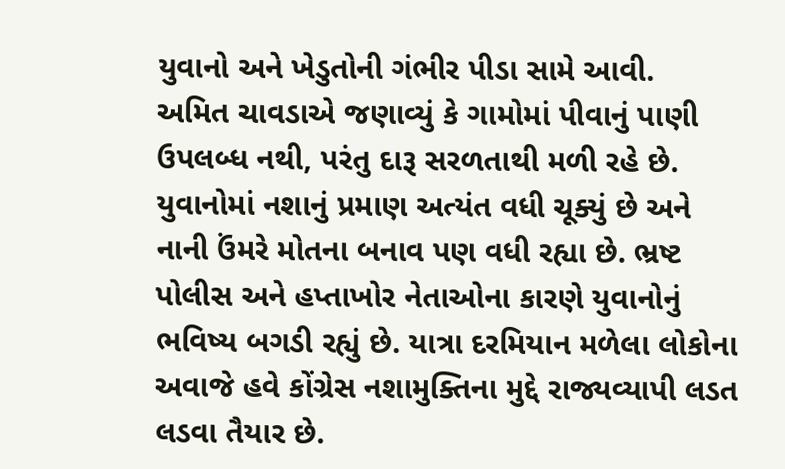યુવાનો અને ખેડુતોની ગંભીર પીડા સામે આવી.
અમિત ચાવડાએ જણાવ્યું કે ગામોમાં પીવાનું પાણી ઉપલબ્ધ નથી, પરંતુ દારૂ સરળતાથી મળી રહે છે. યુવાનોમાં નશાનું પ્રમાણ અત્યંત વધી ચૂક્યું છે અને નાની ઉંમરે મોતના બનાવ પણ વધી રહ્યા છે. ભ્રષ્ટ પોલીસ અને હપ્તાખોર નેતાઓના કારણે યુવાનોનું ભવિષ્ય બગડી રહ્યું છે. યાત્રા દરમિયાન મળેલા લોકોના અવાજે હવે કોંગ્રેસ નશામુક્તિના મુદ્દે રાજ્યવ્યાપી લડત લડવા તૈયાર છે.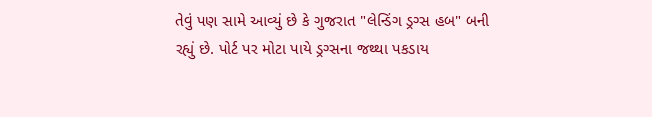તેવું પણ સામે આવ્યું છે કે ગુજરાત "લેન્ડિંગ ડ્રગ્સ હબ" બની રહ્યું છે. પોર્ટ પર મોટા પાયે ડ્રગ્સના જથ્થા પકડાય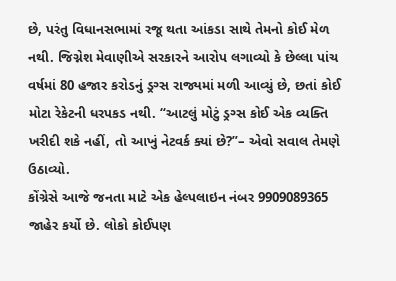છે, પરંતુ વિધાનસભામાં રજૂ થતા આંકડા સાથે તેમનો કોઈ મેળ નથી. જિગ્નેશ મેવાણીએ સરકારને આરોપ લગાવ્યો કે છેલ્લા પાંચ વર્ષમાં 80 હજાર કરોડનું ડ્રગ્સ રાજ્યમાં મળી આવ્યું છે, છતાં કોઈ મોટા રેકેટની ધરપકડ નથી. “આટલું મોટું ડ્રગ્સ કોઈ એક વ્યક્તિ ખરીદી શકે નહીં, તો આખું નેટવર્ક ક્યાં છે?”– એવો સવાલ તેમણે ઉઠાવ્યો.
કોંગ્રેસે આજે જનતા માટે એક હેલ્પલાઇન નંબર 9909089365 જાહેર કર્યો છે. લોકો કોઈપણ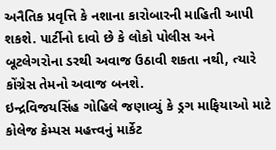અનૈતિક પ્રવૃત્તિ કે નશાના કારોબારની માહિતી આપી શકશે. પાર્ટીનો દાવો છે કે લોકો પોલીસ અને બૂટલેગરોના ડરથી અવાજ ઉઠાવી શકતા નથી, ત્યારે કોંગ્રેસ તેમનો અવાજ બનશે.
ઇન્દ્રવિજયસિંહ ગોહિલે જણાવ્યું કે ડ્રગ માફિયાઓ માટે કોલેજ કેમ્પસ મહત્ત્વનું માર્કેટ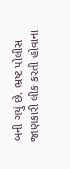બની ગયું છે. ભ્રષ્ટ પોલીસ જાણકારી લીક કરતી હોવાના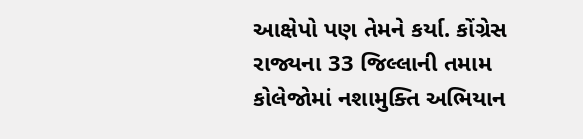આક્ષેપો પણ તેમને કર્યા. કોંગ્રેસ રાજ્યના 33 જિલ્લાની તમામ કોલેજોમાં નશામુક્તિ અભિયાન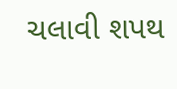ચલાવી શપથ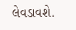લેવડાવશે.